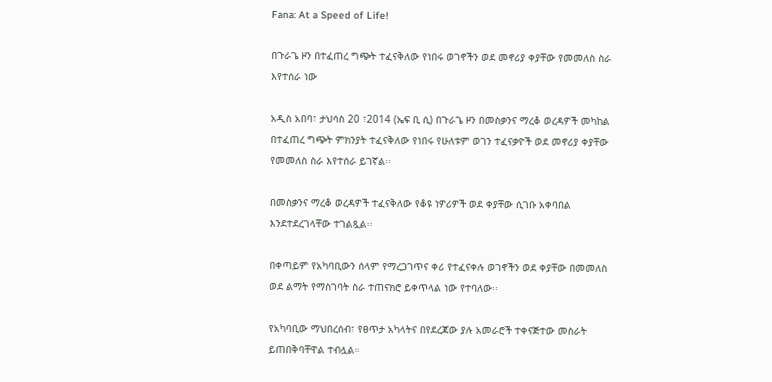Fana: At a Speed of Life!

በጉራጌ ዞን በተፈጠረ ግጭት ተፈናቅለው የነበሩ ወገኖችን ወደ መኖሪያ ቀያቸው የመመለስ ስራ እየተሰራ ነው

አዲስ አበባ፣ ታህሳስ 20 ፣2014 (ኤፍ ቢ ሲ) በጉራጌ ዞን በመስቃንና ማረቆ ወረዳዎች መካከል በተፈጠረ ግጭት ምክንያት ተፈናቅለው የነበሩ የሁለቱም ወገን ተፈናቃዮች ወደ መኖሪያ ቀያቸው የመመለስ ስራ እየተሰራ ይገኛል፡፡

በመስቃንና ማረቆ ወረዳዎች ተፈናቅለው የቆዩ ነዎሪዎች ወደ ቀያቸው ሲገቡ አቀባበል እንደተደረገላቸው ተገልጿል፡፡

በቀጣይም የአካባቢውን ሰላም የማረጋገጥና ቀሪ የተፈናቀሉ ወገኖችን ወደ ቀያቸው በመመለስ ወደ ልማት የማስገባት ስራ ተጠናክሮ ይቀጥላል ነው የተባለው፡፡

የአካባቢው ማህበረሰብ፣ የፀጥታ አካላትና በየደረጃው ያሉ አመራሮች ተቀናጅተው መስራት ይጠበቅባቸዋል ተብሏል።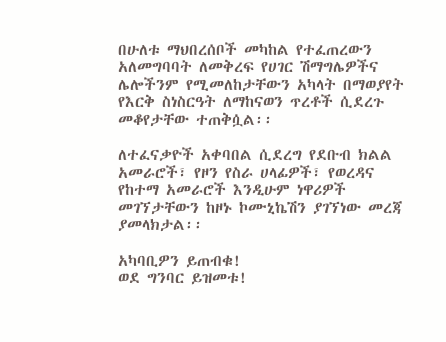በሁለቱ ማህበረሰቦች መካከል የተፈጠረውን አለመግባባት ለመቅረፍ የሀገር ሽማግሌዎችና ሌሎችንም የሚመለከታቸውን አካላት በማወያየት የእርቅ ስነስርዓት ለማከናወን ጥረቶች ሲደረጉ መቆየታቸው ተጠቅሷል፡፡

ለተፈናቃዮች አቀባበል ሲደረግ የደቡብ ክልል አመራሮች፣ የዞን የስራ ሀላፊዎች፣ የወረዳና የከተማ አመራሮች እንዲሁም ነዋሪዎች መገኘታቸውን ከዞኑ ኮሙኒኬሽን ያገኘነው መረጃ ያመላክታል፡፡

አካባቢዎን ይጠብቁ!
ወደ ግንባር ይዝመቱ!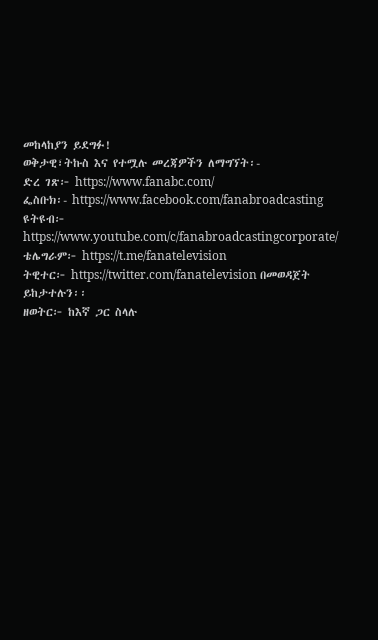መከላከያን ይደግፉ!
ወቅታዊ፣ትኩስ እና የተሟሉ መረጃዎችን ለማግኘት፡-
ድረ ገጽ፦ https://www.fanabc.com/
ፌስቡክ፡- https://www.facebook.com/fanabroadcasting
ዩትዩብ፦ https://www.youtube.com/c/fanabroadcastingcorporate/
ቴሌግራም፦ https://t.me/fanatelevision
ትዊተር፦ https://twitter.com/fanatelevision በመወዳጀት ይከታተሉን፡፡
ዘወትር፦ ከእኛ ጋር ስላሉ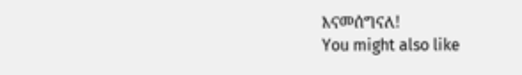እናመሰግናለ!
You might also like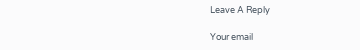Leave A Reply

Your email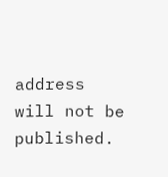address will not be published.